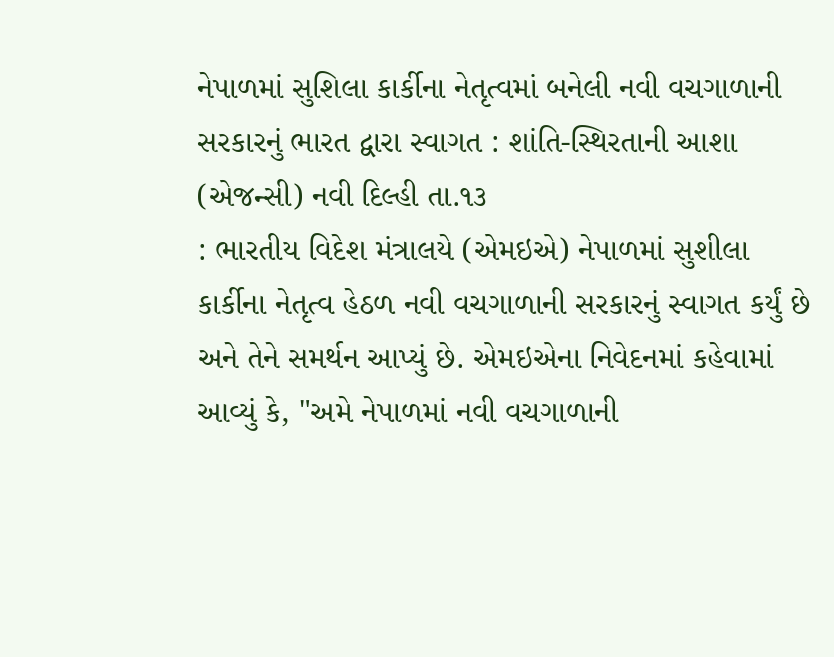નેપાળમાં સુશિલા કાર્કીના નેતૃત્વમાં બનેલી નવી વચગાળાની સરકારનું ભારત દ્વારા સ્વાગત : શાંતિ-સ્થિરતાની આશા
(એજન્સી) નવી દિલ્હી તા.૧૩
: ભારતીય વિદેશ મંત્રાલયે (એમઇએ) નેપાળમાં સુશીલા કાર્કીના નેતૃત્વ હેઠળ નવી વચગાળાની સરકારનું સ્વાગત કર્યું છે અને તેને સમર્થન આપ્યું છે. એમઇએના નિવેદનમાં કહેવામાં આવ્યું કે, "અમે નેપાળમાં નવી વચગાળાની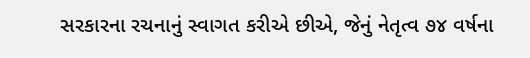સરકારના રચનાનું સ્વાગત કરીએ છીએ, જેનું નેતૃત્વ ૭૪ વર્ષના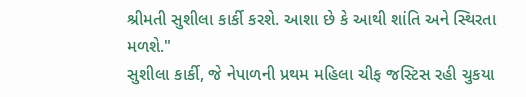શ્રીમતી સુશીલા કાર્કી કરશે. આશા છે કે આથી શાંતિ અને સ્થિરતા મળશે."
સુશીલા કાર્કી, જે નેપાળની પ્રથમ મહિલા ચીફ જસ્ટિસ રહી ચુકયા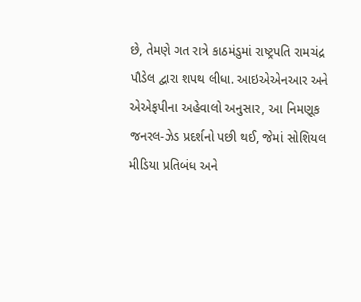છે, તેમણે ગત રાત્રે કાઠમંડુમાં રાષ્ટ્રપતિ રામચંદ્ર પૌડેલ દ્વારા શપથ લીધા. આઇએએનઆર અને એએફપીના અહેવાલો અનુસાર, આ નિમણૂક જનરલ-ઝેડ પ્રદર્શનો પછી થઈ, જેમાં સોશિયલ મીડિયા પ્રતિબંધ અને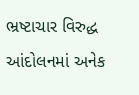ભ્રષ્ટાચાર વિરુદ્ધ આંદોલનમાં અનેક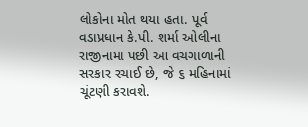લોકોના મોત થયા હતા. પૂર્વ વડાપ્રધાન કે.પી. શર્મા ઓલીના રાજીનામા પછી આ વચગાળાની સરકાર રચાઈ છે, જે ૬ મહિનામાં ચૂંટણી કરાવશે.